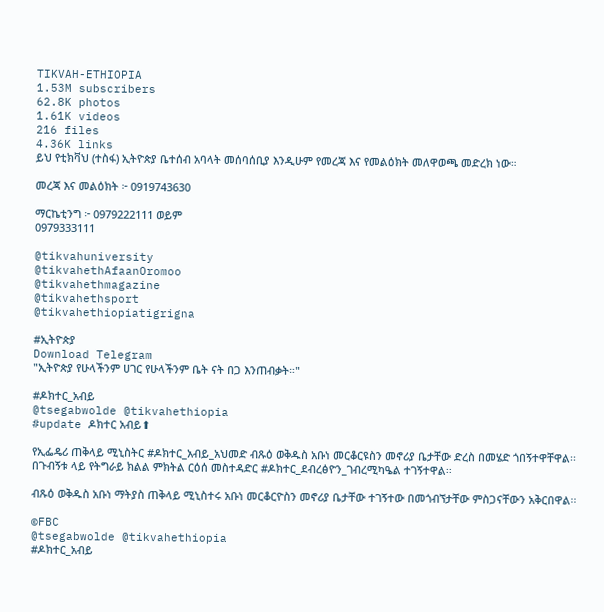TIKVAH-ETHIOPIA
1.53M subscribers
62.8K photos
1.61K videos
216 files
4.36K links
ይህ የቲክቫህ (ተስፋ) ኢትዮጵያ ቤተሰብ አባላት መሰባሰቢያ እንዲሁም የመረጃ እና የመልዕክት መለዋወጫ መድረክ ነው።

መረጃ እና መልዕክት ፦ 0919743630

ማርኬቲንግ ፦ 0979222111 ወይም
0979333111

@tikvahuniversity
@tikvahethAfaanOromoo
@tikvahethmagazine
@tikvahethsport
@tikvahethiopiatigrigna

#ኢትዮጵያ
Download Telegram
"ኢትዮጵያ የሁላችንም ሀገር የሁላችንም ቤት ናት በጋ እንጠብቃት።"

#ዶክተር_አብይ
@tsegabwolde @tikvahethiopia
#update ዶክተር አብይ⬆

የኢፌዴሪ ጠቅላይ ሚኒስትር #ዶክተር_አብይ_አህመድ ብጹዕ ወቅዱስ አቡነ መርቆርዩስን መኖሪያ ቤታቸው ድረስ በመሄድ ጎበኝተዋቸዋል፡፡በጉብኝቱ ላይ የትግራይ ክልል ምክትል ርዕሰ መስተዳድር #ዶክተር_ደብረፅዮን_ገብረሚካዔል ተገኝተዋል፡፡

ብጹዕ ወቅዱስ አቡነ ማትያስ ጠቅላይ ሚኒስተሩ አቡነ መርቆርዮስን መኖሪያ ቤታቸው ተገኝተው በመጎብኘታቸው ምስጋናቸውን አቅርበዋል፡፡

©FBC
@tsegabwolde @tikvahethiopia
#ዶክተር_አብይ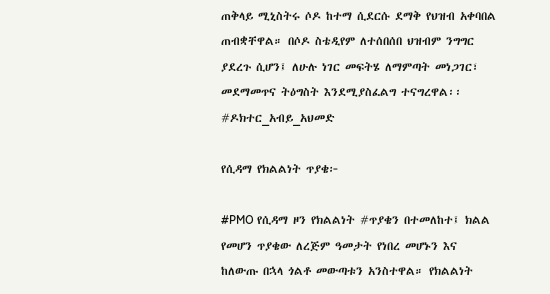ጠቅላይ ሚኒስትሩ ሶዶ ከተማ ሲደርሱ ደማቅ የህዝብ አቀባበል ጠብቋቸዋል። በሶዶ ስቴዲየም ለተሰበሰበ ህዝብም ንግግር ያደረጉ ሲሆን፤ ለሁሉ ነገር መፍትሄ ለማምጣት መነጋገር፣ መደማመጥና ትዕግስት እንደሚያስፈልግ ተናግረዋል፡፡
#ዶክተር_አብይ_አህመድ

የሲዳማ የክልልነት ጥያቄ፦

#PMO የሲዳማ ዞን የክልልነት #ጥያቄን በተመለከተ፤ ክልል የመሆን ጥያቄው ለረጅም ዓመታት የነበረ መሆኑን እና ከለውጡ በኋላ ጎልቶ መውጣቱን አንስተዋል። የክልልነት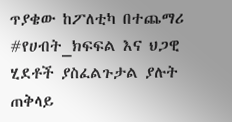ጥያቄው ከፖለቲካ በተጨማሪ #የሀብት_ክፍፍል እና ህጋዊ ሂደቶች ያስፈልጉታል ያሉት ጠቅላይ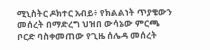ሚኒስትር ዶክተር አብይ፥ የክልልነት ጥያቄውን መሰረት በማድረግ ህዝበ ውሳኔው ምርጫ ቦርድ ባስቀመጠው የጊዜ ሰሌዳ መሰረት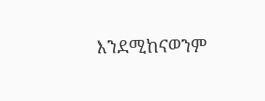እንደሚከናወንም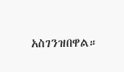አስገንዝበዋል።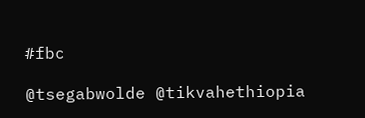#fbc

@tsegabwolde @tikvahethiopia